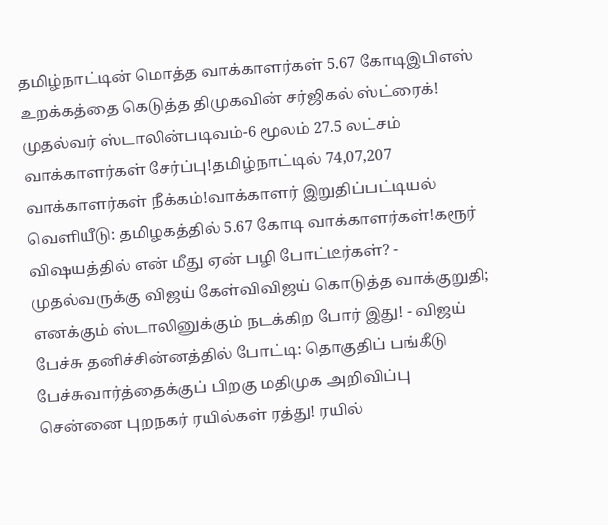தமிழ்நாட்டின் மொத்த வாக்காளர்கள் 5.67 கோடிஇபிஎஸ் உறக்கத்தை கெடுத்த திமுகவின் சர்ஜிகல் ஸ்ட்ரைக்! முதல்வர் ஸ்டாலின்படிவம்-6 மூலம் 27.5 லட்சம் வாக்காளர்கள் சேர்ப்பு!தமிழ்நாட்டில் 74,07,207 வாக்காளர்கள் நீக்கம்!வாக்காளர் இறுதிப்பட்டியல் வெளியீடு: தமிழகத்தில் 5.67 கோடி வாக்காளர்கள்!கரூர் விஷயத்தில் என் மீது ஏன் பழி போட்டீர்கள்? - முதல்வருக்கு விஜய் கேள்விவிஜய் கொடுத்த வாக்குறுதி; எனக்கும் ஸ்டாலினுக்கும் நடக்கிற போர் இது! - விஜய் பேச்சு தனிச்சின்னத்தில் போட்டி: தொகுதிப் பங்கீடு பேச்சுவார்த்தைக்குப் பிறகு மதிமுக அறிவிப்பு சென்னை புறநகர் ரயில்கள் ரத்து! ரயில்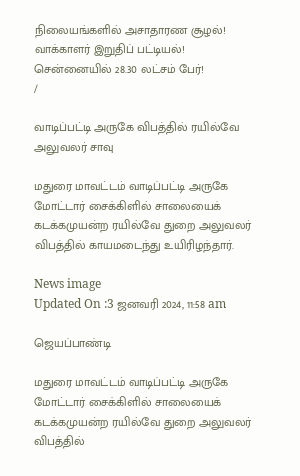நிலையங்களில் அசாதாரண சூழல்! வாக்காளர் இறுதிப் பட்டியல்! சென்னையில் 28.30 லட்சம் பேர்!
/

வாடிப்பட்டி அருகே விபத்தில் ரயில்வே அலுவலர் சாவு

மதுரை மாவட்டம் வாடிப்பட்டி அருகே மோட்டார் சைக்கிளில் சாலையைக் கடக்கமுயன்ற ரயில்வே துறை அலுவலர் விபத்தில் காயமடைந்து உயிரிழந்தார்.

News image
Updated On :3 ஜனவரி 2024, 11:58 am

ஜெயப்பாண்டி

மதுரை மாவட்டம் வாடிப்பட்டி அருகே மோட்டார் சைக்கிளில் சாலையைக் கடக்கமுயன்ற ரயில்வே துறை அலுவலர் விபத்தில்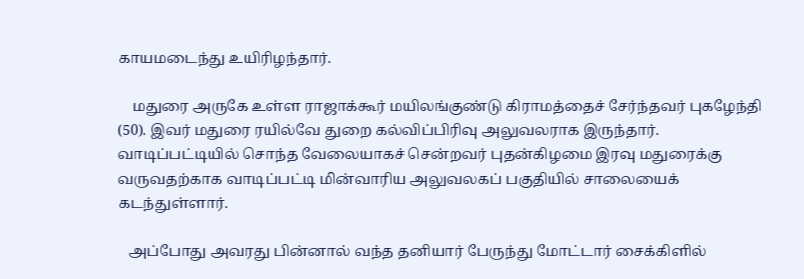காயமடைந்து உயிரிழந்தார்.

    மதுரை அருகே உள்ள ராஜாக்கூர் மயிலங்குண்டு கிராமத்தைச் சேர்ந்தவர் புகழேந்தி (50). இவர் மதுரை ரயில்வே துறை கல்விப்பிரிவு அலுவலராக இருந்தார். வாடிப்பட்டியில் சொந்த வேலையாகச் சென்றவர் புதன்கிழமை இரவு மதுரைக்கு வருவதற்காக வாடிப்பட்டி மின்வாரிய அலுவலகப் பகுதியில் சாலையைக் கடந்துள்ளார்.

   அப்போது அவரது பின்னால் வந்த தனியார் பேருந்து மோட்டார் சைக்கிளில்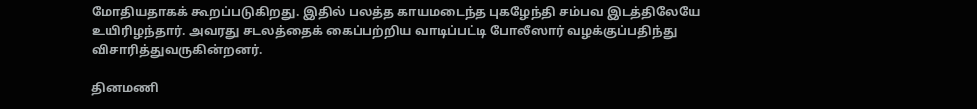மோதியதாகக் கூறப்படுகிறது. இதில் பலத்த காயமடைந்த புகழேந்தி சம்பவ இடத்திலேயே உயிரிழந்தார். அவரது சடலத்தைக் கைப்பற்றிய வாடிப்பட்டி போலீஸார் வழக்குப்பதிந்து விசாரித்துவருகின்றனர்.

தினமணி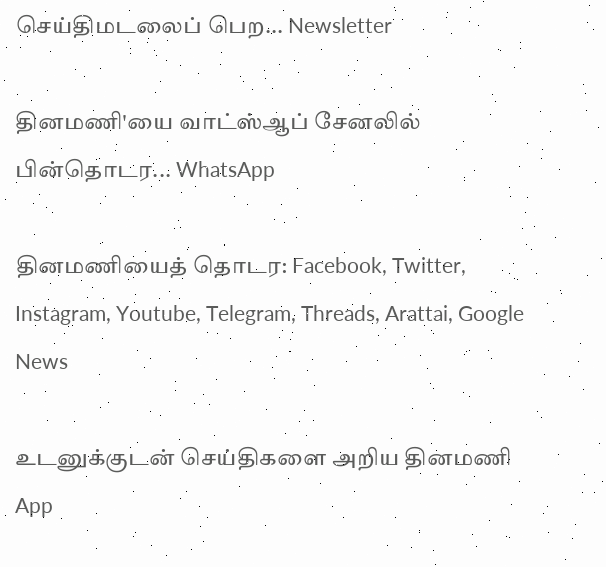செய்திமடலைப் பெற... Newsletter

தினமணி'யை வாட்ஸ்ஆப் சேனலில் பின்தொடர... WhatsApp

தினமணியைத் தொடர: Facebook, Twitter, Instagram, Youtube, Telegram, Threads, Arattai, Google News

உடனுக்குடன் செய்திகளை அறிய தினமணி App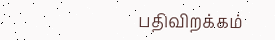பதிவிறக்கம்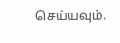செய்யவும்.